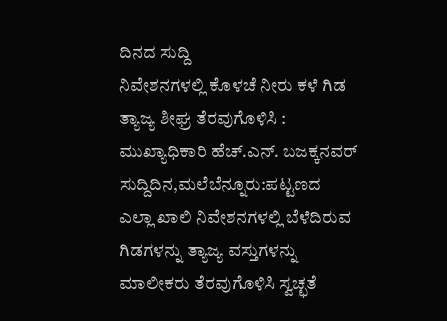ದಿನದ ಸುದ್ದಿ
ನಿವೇಶನಗಳಲ್ಲಿ ಕೊಳಚೆ ನೀರು ಕಳೆ ಗಿಡ ತ್ಯಾಜ್ಯ ಶೀಘ್ರ ತೆರವುಗೊಳಿಸಿ : ಮುಖ್ಯಾಧಿಕಾರಿ ಹೆಚ್.ಎನ್. ಬಜಕ್ಕನವರ್
ಸುದ್ದಿದಿನ,ಮಲೆಬೆನ್ನೂರು:ಪಟ್ಟಣದ ಎಲ್ಲಾ ಖಾಲಿ ನಿವೇಶನಗಳಲ್ಲಿ ಬೆಳೆದಿರುವ ಗಿಡಗಳನ್ನು ತ್ಯಾಜ್ಯ ವಸ್ತುಗಳನ್ನು ಮಾಲೀಕರು ತೆರವುಗೊಳಿಸಿ ಸ್ವಚ್ಛತೆ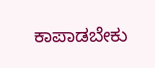ಕಾಪಾಡಬೇಕು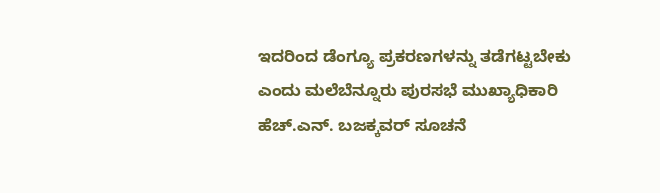ಇದರಿಂದ ಡೆಂಗ್ಯೂ ಪ್ರಕರಣಗಳನ್ನು ತಡೆಗಟ್ಟಬೇಕು ಎಂದು ಮಲೆಬೆನ್ನೂರು ಪುರಸಭೆ ಮುಖ್ಯಾಧಿಕಾರಿ ಹೆಚ್.ಎನ್. ಬಜಕ್ಕವರ್ ಸೂಚನೆ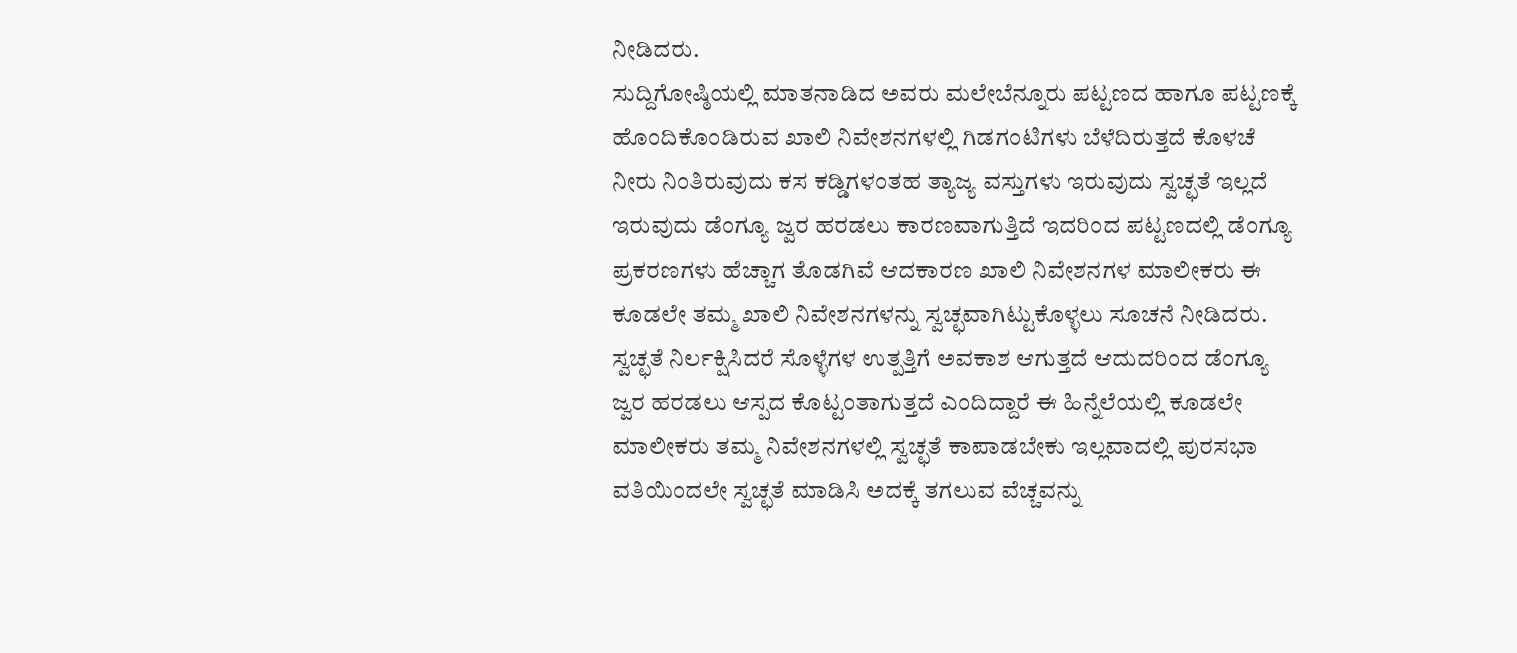ನೀಡಿದರು.
ಸುದ್ದಿಗೋಷ್ಠಿಯಲ್ಲಿ ಮಾತನಾಡಿದ ಅವರು ಮಲೇಬೆನ್ನೂರು ಪಟ್ಟಣದ ಹಾಗೂ ಪಟ್ಟಣಕ್ಕೆ ಹೊಂದಿಕೊಂಡಿರುವ ಖಾಲಿ ನಿವೇಶನಗಳಲ್ಲಿ ಗಿಡಗಂಟಿಗಳು ಬೆಳೆದಿರುತ್ತದೆ ಕೊಳಚೆ ನೀರು ನಿಂತಿರುವುದು ಕಸ ಕಡ್ಡಿಗಳಂತಹ ತ್ಯಾಜ್ಯ ವಸ್ತುಗಳು ಇರುವುದು ಸ್ವಚ್ಛತೆ ಇಲ್ಲದೆ ಇರುವುದು ಡೆಂಗ್ಯೂ ಜ್ವರ ಹರಡಲು ಕಾರಣವಾಗುತ್ತಿದೆ ಇದರಿಂದ ಪಟ್ಟಣದಲ್ಲಿ ಡೆಂಗ್ಯೂ ಪ್ರಕರಣಗಳು ಹೆಚ್ಚಾಗ ತೊಡಗಿವೆ ಆದಕಾರಣ ಖಾಲಿ ನಿವೇಶನಗಳ ಮಾಲೀಕರು ಈ ಕೂಡಲೇ ತಮ್ಮ ಖಾಲಿ ನಿವೇಶನಗಳನ್ನು ಸ್ವಚ್ಛವಾಗಿಟ್ಟುಕೊಳ್ಳಲು ಸೂಚನೆ ನೀಡಿದರು.
ಸ್ವಚ್ಛತೆ ನಿರ್ಲಕ್ಷಿಸಿದರೆ ಸೊಳ್ಳೆಗಳ ಉತ್ಪತ್ತಿಗೆ ಅವಕಾಶ ಆಗುತ್ತದೆ ಆದುದರಿಂದ ಡೆಂಗ್ಯೂ ಜ್ವರ ಹರಡಲು ಆಸ್ಪದ ಕೊಟ್ಟಂತಾಗುತ್ತದೆ ಎಂದಿದ್ದಾರೆ ಈ ಹಿನ್ನೆಲೆಯಲ್ಲಿ ಕೂಡಲೇ ಮಾಲೀಕರು ತಮ್ಮ ನಿವೇಶನಗಳಲ್ಲಿ ಸ್ವಚ್ಛತೆ ಕಾಪಾಡಬೇಕು ಇಲ್ಲವಾದಲ್ಲಿ ಪುರಸಭಾ ವತಿಯಿಂದಲೇ ಸ್ವಚ್ಛತೆ ಮಾಡಿಸಿ ಅದಕ್ಕೆ ತಗಲುವ ವೆಚ್ಚವನ್ನು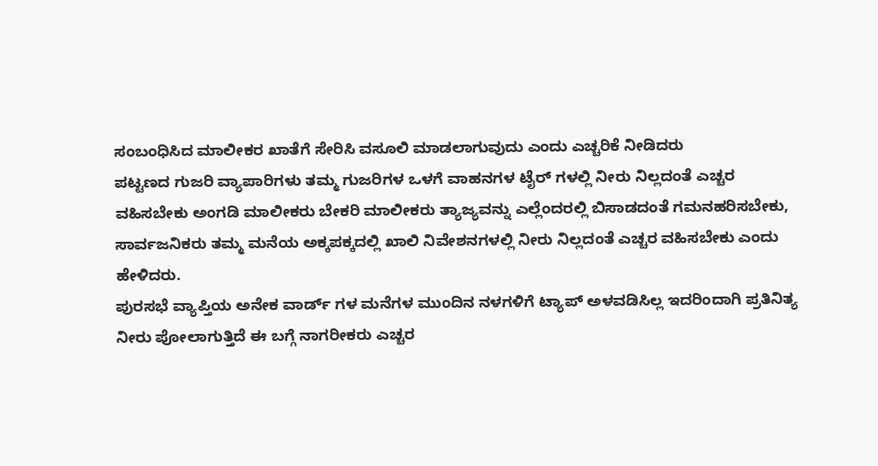ಸಂಬಂಧಿಸಿದ ಮಾಲೀಕರ ಖಾತೆಗೆ ಸೇರಿಸಿ ವಸೂಲಿ ಮಾಡಲಾಗುವುದು ಎಂದು ಎಚ್ಚರಿಕೆ ನೀಡಿದರು
ಪಟ್ಟಣದ ಗುಜರಿ ವ್ಯಾಪಾರಿಗಳು ತಮ್ಮ ಗುಜರಿಗಳ ಒಳಗೆ ವಾಹನಗಳ ಟೈರ್ ಗಳಲ್ಲಿ ನೀರು ನಿಲ್ಲದಂತೆ ಎಚ್ಚರ ವಹಿಸಬೇಕು ಅಂಗಡಿ ಮಾಲೀಕರು ಬೇಕರಿ ಮಾಲೀಕರು ತ್ಯಾಜ್ಯವನ್ನು ಎಲ್ಲೆಂದರಲ್ಲಿ ಬಿಸಾಡದಂತೆ ಗಮನಹರಿಸಬೇಕು, ಸಾರ್ವಜನಿಕರು ತಮ್ಮ ಮನೆಯ ಅಕ್ಕಪಕ್ಕದಲ್ಲಿ ಖಾಲಿ ನಿವೇಶನಗಳಲ್ಲಿ ನೀರು ನಿಲ್ಲದಂತೆ ಎಚ್ಚರ ವಹಿಸಬೇಕು ಎಂದು ಹೇಳಿದರು.
ಪುರಸಭೆ ವ್ಯಾಪ್ತಿಯ ಅನೇಕ ವಾರ್ಡ್ ಗಳ ಮನೆಗಳ ಮುಂದಿನ ನಳಗಳಿಗೆ ಟ್ಯಾಪ್ ಅಳವಡಿಸಿಲ್ಲ ಇದರಿಂದಾಗಿ ಪ್ರತಿನಿತ್ಯ ನೀರು ಪೋಲಾಗುತ್ತಿದೆ ಈ ಬಗ್ಗೆ ನಾಗರೀಕರು ಎಚ್ಚರ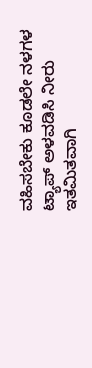ವಹಿಸಬೇಕು ಕೂಡಲೇ ನಳಗಳ ಟ್ಯಾಪ್ ಅಳವಡಿಸಿ ನೀರು ಇತಮಿತವಾಗಿ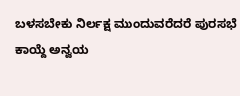ಬಳಸಬೇಕು ನಿರ್ಲಕ್ಷ ಮುಂದುವರೆದರೆ ಪುರಸಭೆ ಕಾಯ್ದೆ ಅನ್ವಯ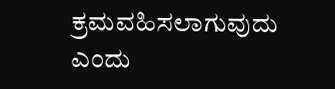ಕ್ರಮವಹಿಸಲಾಗುವುದು ಎಂದು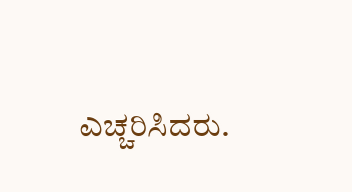ಎಚ್ಚರಿಸಿದರು.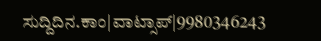ಸುದ್ದಿದಿನ.ಕಾಂ|ವಾಟ್ಸಾಪ್|9980346243